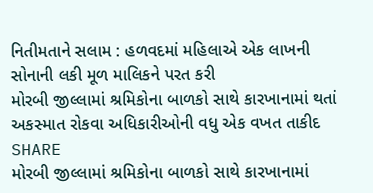નિતીમતાને સલામ : હળવદમાં મહિલાએ એક લાખની સોનાની લકી મૂળ માલિકને પરત કરી
મોરબી જીલ્લામાં શ્રમિકોના બાળકો સાથે કારખાનામાં થતાં અકસ્માત રોકવા અધિકારીઓની વધુ એક વખત તાકીદ
SHARE
મોરબી જીલ્લામાં શ્રમિકોના બાળકો સાથે કારખાનામાં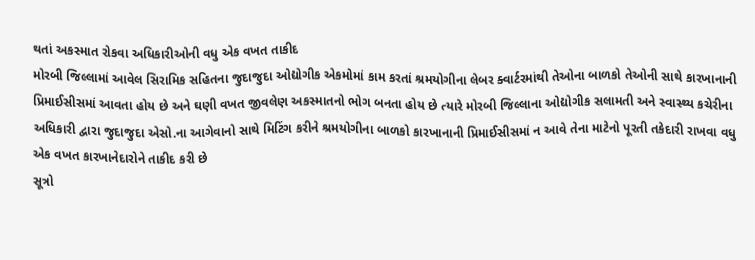થતાં અકસ્માત રોકવા અધિકારીઓની વધુ એક વખત તાકીદ
મોરબી જિલ્લામાં આવેલ સિરામિક સહિતના જુદાજુદા ઓદ્યોગીક એકમોમાં કામ કરતાં શ્રમયોગીના લેબર ક્વાર્ટરમાંથી તેઓના બાળકો તેઓની સાથે કારખાનાની પ્રિમાઈસીસમાં આવતા હોય છે અને ઘણી વખત જીવલેણ અકસ્માતનો ભોગ બનતા હોય છે ત્યારે મોરબી જિલ્લાના ઓદ્યોગીક સલામતી અને સ્વાસ્થ્ય કચેરીના અધિકારી દ્વારા જુદાજુદા એસો.ના આગેવાનો સાથે મિટિંગ કરીને શ્રમયોગીના બાળકો કારખાનાની પ્રિમાઈસીસમાં ન આવે તેના માટેનો પૂરતી તકેદારી રાખવા વધુ એક વખત કારખાનેદારોને તાકીદ કરી છે
સૂત્રો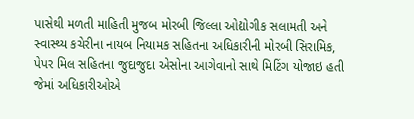પાસેથી મળતી માહિતી મુજબ મોરબી જિલ્લા ઓદ્યોગીક સલામતી અને સ્વાસ્થ્ય કચેરીના નાયબ નિયામક સહિતના અધિકારીની મોરબી સિરામિક, પેપર મિલ સહિતના જુદાજુદા એસોના આગેવાનો સાથે મિટિંગ યોજાઇ હતી જેમાં અધિકારીઓએ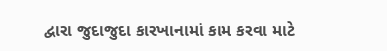દ્વારા જુદાજુદા કારખાનામાં કામ કરવા માટે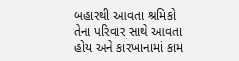બહારથી આવતા શ્રમિકો તેના પરિવાર સાથે આવતા હોય અને કારખાનામાં કામ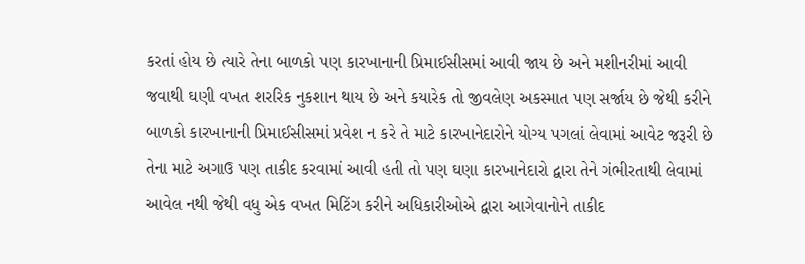કરતાં હોય છે ત્યારે તેના બાળકો પણ કારખાનાની પ્રિમાઈસીસમાં આવી જાય છે અને મશીનરીમાં આવી જવાથી ઘણી વખત શરરિક નુકશાન થાય છે અને કયારેક તો જીવલેણ અકસ્માત પણ સર્જાય છે જેથી કરીને બાળકો કારખાનાની પ્રિમાઈસીસમાં પ્રવેશ ન કરે તે માટે કારખાનેદારોને યોગ્ય પગલાં લેવામાં આવેટ જરૂરી છે તેના માટે અગાઉ પણ તાકીદ કરવામાં આવી હતી તો પણ ઘણા કારખાનેદારો દ્વારા તેને ગંભીરતાથી લેવામાં આવેલ નથી જેથી વધુ એક વખત મિટિંગ કરીને અધિકારીઓએ દ્વારા આગેવાનોને તાકીદ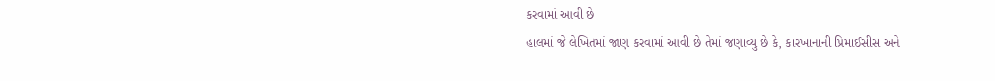કરવામાં આવી છે
હાલમાં જે લેખિતમાં જાણ કરવામાં આવી છે તેમાં જણાવ્યુ છે કે, કારખાનાની પ્રિમાઈસીસ અને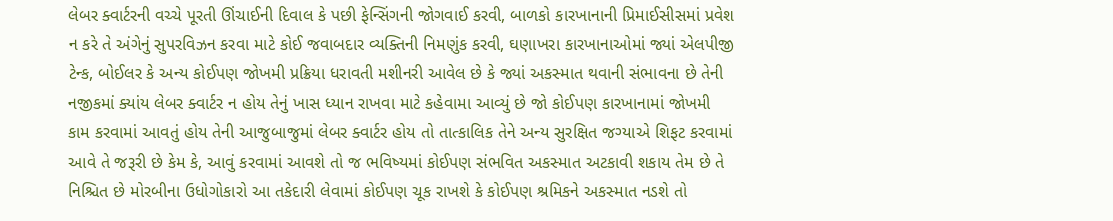લેબર ક્વાર્ટરની વચ્ચે પૂરતી ઊંચાઈની દિવાલ કે પછી ફેન્સિંગની જોગવાઈ કરવી, બાળકો કારખાનાની પ્રિમાઈસીસમાં પ્રવેશ ન કરે તે અંગેનું સુપરવિઝન કરવા માટે કોઈ જવાબદાર વ્યક્તિની નિમણુંક કરવી, ઘણાખરા કારખાનાઓમાં જ્યાં એલપીજી ટેન્ક, બોઈલર કે અન્ય કોઈપણ જોખમી પ્રક્રિયા ધરાવતી મશીનરી આવેલ છે કે જ્યાં અકસ્માત થવાની સંભાવના છે તેની નજીકમાં ક્યાંય લેબર ક્વાર્ટર ન હોય તેનું ખાસ ધ્યાન રાખવા માટે કહેવામા આવ્યું છે જો કોઈપણ કારખાનામાં જોખમી કામ કરવામાં આવતું હોય તેની આજુબાજુમાં લેબર ક્વાર્ટર હોય તો તાત્કાલિક તેને અન્ય સુરક્ષિત જગ્યાએ શિફટ કરવામાં આવે તે જરૂરી છે કેમ કે, આવું કરવામાં આવશે તો જ ભવિષ્યમાં કોઈપણ સંભવિત અકસ્માત અટકાવી શકાય તેમ છે તે નિશ્ચિત છે મોરબીના ઉધોગોકારો આ તકેદારી લેવામાં કોઈપણ ચૂક રાખશે કે કોઈપણ શ્રમિકને અકસ્માત નડશે તો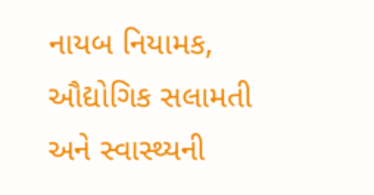નાયબ નિયામક, ઔદ્યોગિક સલામતી અને સ્વાસ્થ્યની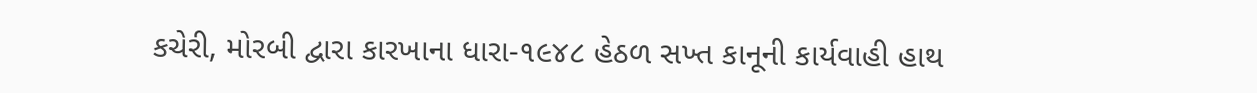કચેરી, મોરબી દ્વારા કારખાના ધારા-૧૯૪૮ હેઠળ સખ્ત કાનૂની કાર્યવાહી હાથ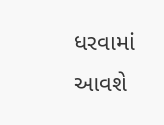ધરવામાં આવશે